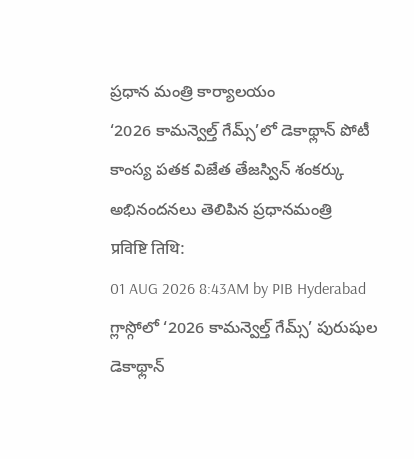ప్రధాన మంత్రి కార్యాలయం
‘2026 కామన్వెల్త్ గేమ్స్’లో డెకాథ్లాన్ పోటీ కాంస్య పతక విజేత తేజస్విన్ శంకర్కు అభినందనలు తెలిపిన ప్రధానమంత్రి
प्रविष्टि तिथि:
01 AUG 2026 8:43AM by PIB Hyderabad
గ్లాస్గోలో ‘2026 కామన్వెల్త్ గేమ్స్’ పురుషుల డెకాథ్లాన్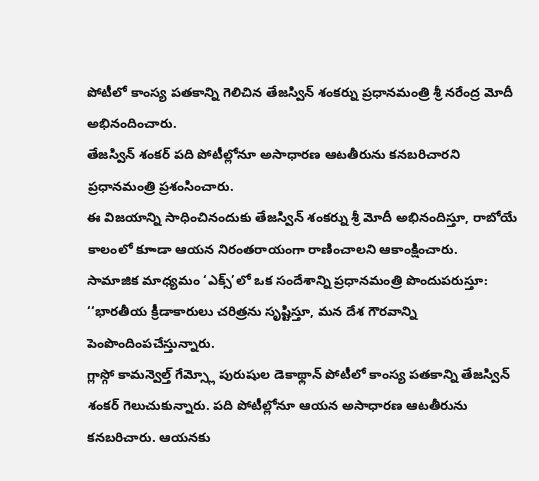పోటీలో కాంస్య పతకాన్ని గెలిచిన తేజస్విన్ శంకర్ను ప్రధానమంత్రి శ్రీ నరేంద్ర మోదీ అభినందించారు.
తేజస్విన్ శంకర్ పది పోటీల్లోనూ అసాధారణ ఆటతీరును కనబరిచారని ప్రధానమంత్రి ప్రశంసించారు.
ఈ విజయాన్ని సాధించినందుకు తేజస్విన్ శంకర్ను శ్రీ మోదీ అభినందిస్తూ, రాబోయే కాలంలో కూాడా ఆయన నిరంతరాయంగా రాణించాలని ఆకాంక్షించారు.
సామాజిక మాధ్యమం ‘ఎక్స్’లో ఒక సందేశాన్ని ప్రధానమంత్రి పొందుపరుస్తూ:
‘‘భారతీయ క్రీడాకారులు చరిత్రను సృష్టిస్తూ, మన దేశ గౌరవాన్ని పెంపొందింపచేస్తున్నారు.
గ్లాస్గో కామన్వెల్త్ గేమ్స్లో పురుషుల డెకాథ్లాన్ పోటీలో కాంస్య పతకాన్ని తేజస్విన్ శంకర్ గెలుచుకున్నారు. పది పోటీల్లోనూ ఆయన అసాధారణ ఆటతీరును కనబరిచారు. ఆయనకు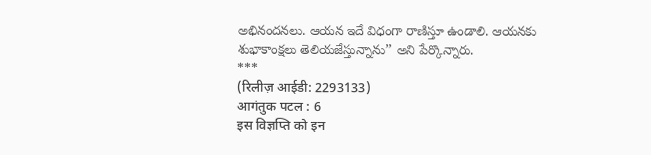అభినందనలు. ఆయన ఇదే విధంగా రాణిస్తూ ఉండాలి. ఆయనకు శుభాకాంక్షలు తెలియజేస్తున్నాను’’ అని పేర్కొన్నారు.
***
(रिलीज़ आईडी: 2293133)
आगंतुक पटल : 6
इस विज्ञप्ति को इन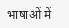भाषाओं में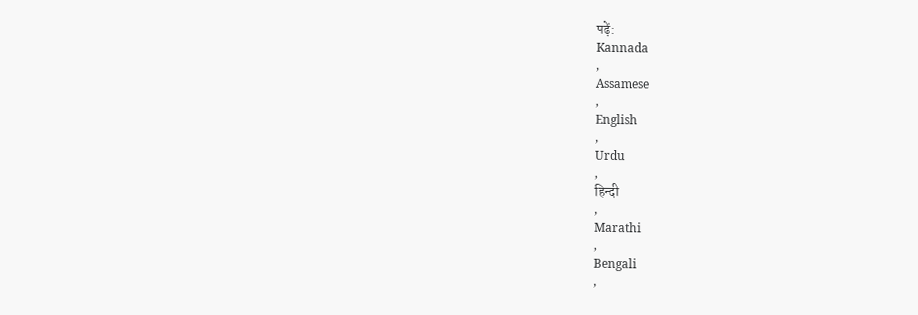पढ़ें:
Kannada
,
Assamese
,
English
,
Urdu
,
हिन्दी
,
Marathi
,
Bengali
,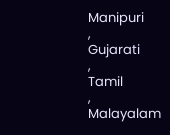Manipuri
,
Gujarati
,
Tamil
,
Malayalam